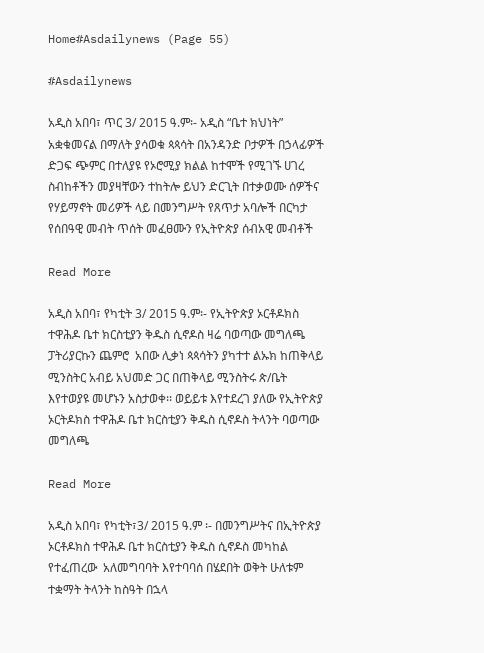Home#Asdailynews (Page 55)

#Asdailynews

አዲስ አበባ፣ ጥር 3/ 2015 ዓ.ም፡- አዲስ “ቤተ ክህነት” አቋቁመናል በማለት ያሳወቁ ጳጳሳት በአንዳንድ ቦታዎች በኃላፊዎች ድጋፍ ጭምር በተለያዩ የኦሮሚያ ክልል ከተሞች የሚገኙ ሀገረ ስብከቶችን መያዛቸውን ተከትሎ ይህን ድርጊት በተቃወሙ ሰዎችና የሃይማኖት መሪዎች ላይ በመንግሥት የጸጥታ አባሎች በርካታ የሰበዓዊ መብት ጥሰት መፈፀሙን የኢትዮጵያ ሰብአዊ መብቶች

Read More

አዲስ አበባ፣ የካቲት 3/ 2015 ዓ.ም፡- የኢትዮጵያ ኦርቶዶክስ ተዋሕዶ ቤተ ክርስቲያን ቅዱስ ሲኖዶስ ዛሬ ባወጣው መግለጫ ፓትሪያርኩን ጨምሮ  አበው ሊቃነ ጳጳሳትን ያካተተ ልኡክ ከጠቅላይ ሚንስትር አብይ አህመድ ጋር በጠቅላይ ሚንስትሩ ጵ/ቤት እየተወያዩ መሆኑን አስታወቀ፡፡ ወይይቱ እየተደረገ ያለው የኢትዮጵያ ኦርትዶክስ ተዋሕዶ ቤተ ክርስቲያን ቅዱስ ሲኖዶስ ትላንት ባወጣው መግለጫ

Read More

አዲስ አበባ፣ የካቲት፣3/ 2015 ዓ.ም ፡- በመንግሥትና በኢትዮጵያ ኦርቶዶክስ ተዋሕዶ ቤተ ክርስቲያን ቅዱስ ሲኖዶስ መካከል የተፈጠረው  አለመግባባት እየተባባሰ በሄደበት ወቅት ሁለቱም ተቋማት ትላንት ከስዓት በኋላ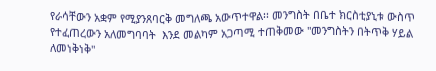የራሳቸውን አቋም የሚያንጸባርቅ መግለጫ አውጥተዋል፡፡ መንግስት በቤተ ክርስቲያኒቱ ውስጥ የተፈጠረውን አለመግባባት  እንደ መልካም አጋጣሚ ተጠቅመው "መንግስትን በትጥቅ ሃይል ለመነቅነቅ"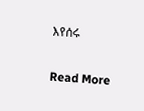እየሰሩ

Read More